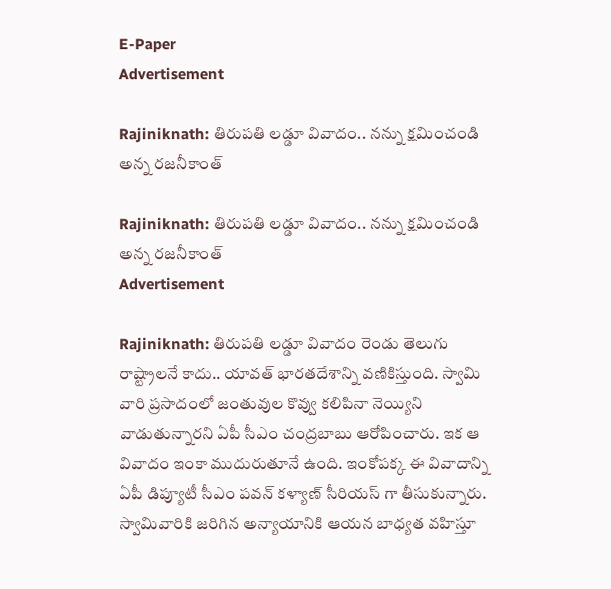E-Paper
Advertisement

Rajiniknath: తిరుపతి లడ్డూ వివాదం.. నన్ను క్షమించండి అన్న రజనీకాంత్

Rajiniknath: తిరుపతి లడ్డూ వివాదం.. నన్ను క్షమించండి అన్న రజనీకాంత్
Advertisement

Rajiniknath: తిరుపతి లడ్డూ వివాదం రెండు తెలుగు రాష్ట్రాలనే కాదు.. యావత్ భారతదేశాన్ని వణికిస్తుంది. స్వామి వారి ప్రసాదంలో జంతువుల కొవ్వు కలిపినా నెయ్యిని వాడుతున్నారని ఏపీ సీఎం చంద్రబాబు ఆరోపించారు. ఇక ఆ వివాదం ఇంకా ముదురుతూనే ఉంది. ఇంకోపక్క ఈ వివాదాన్ని ఏపీ డిప్యూటీ సీఎం పవన్ కళ్యాణ్ సీరియస్ గా తీసుకున్నారు. స్వామివారికి జరిగిన అన్యాయానికి ఆయన బాధ్యత వహిస్తూ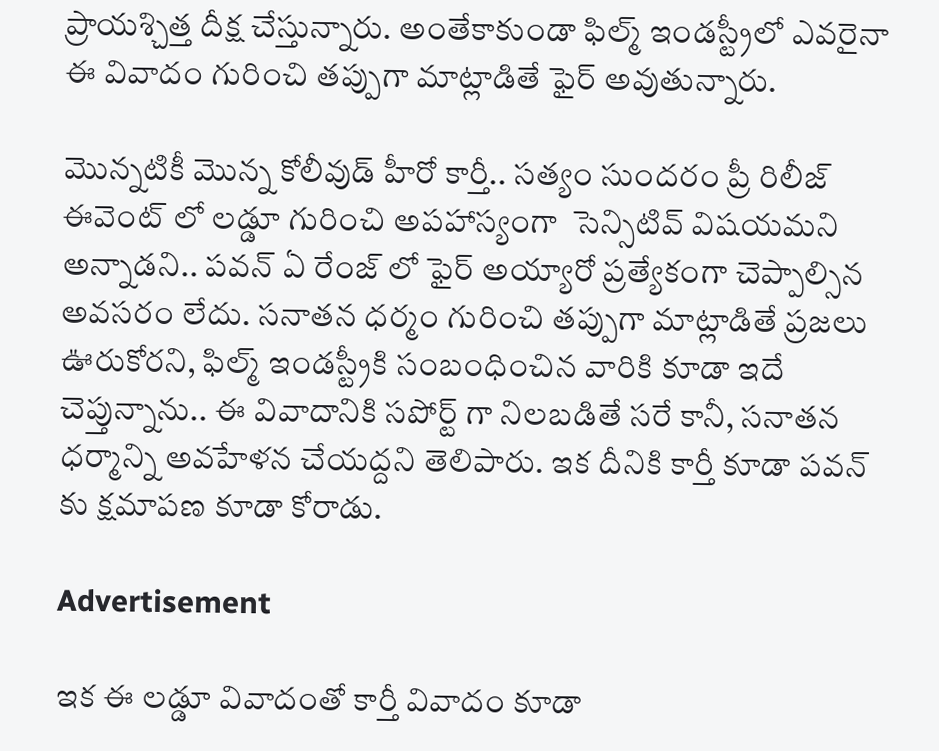ప్రాయశ్చిత్త దీక్ష చేస్తున్నారు. అంతేకాకుండా ఫిల్మ్ ఇండస్ట్రీలో ఎవరైనా ఈ వివాదం గురించి తప్పుగా మాట్లాడితే ఫైర్ అవుతున్నారు.

మొన్నటికీ మొన్న కోలీవుడ్ హీరో కార్తీ.. సత్యం సుందరం ప్రీ రిలీజ్  ఈవెంట్ లో లడ్డూ గురించి అపహాస్యంగా  సెన్సిటివ్ విషయమని అన్నాడని.. పవన్ ఏ రేంజ్ లో ఫైర్ అయ్యారో ప్రత్యేకంగా చెప్పాల్సిన అవసరం లేదు. సనాతన ధర్మం గురించి తప్పుగా మాట్లాడితే ప్రజలు ఊరుకోరని, ఫిల్మ్ ఇండస్ట్రీకి సంబంధించిన వారికి కూడా ఇదే చెప్తున్నాను.. ఈ వివాదానికి సపోర్ట్ గా నిలబడితే సరే కానీ, సనాతన ధర్మాన్ని అవహేళన చేయద్దని తెలిపారు. ఇక దీనికి కార్తీ కూడా పవన్ కు క్షమాపణ కూడా కోరాడు.

Advertisement

ఇక ఈ లడ్డూ వివాదంతో కార్తీ వివాదం కూడా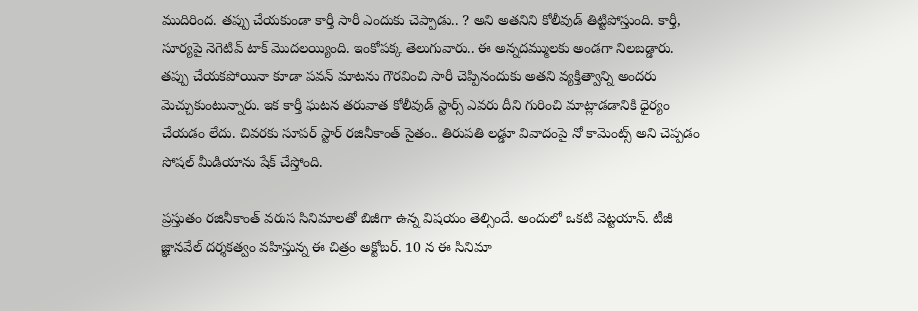ముదిరింద. తప్పు చేయకుండా కార్తీ సారీ ఎందుకు చెప్పాడు.. ? అని అతనిని కోలీవుడ్ తిట్టిపోస్తుంది. కార్తీ, సూర్యపై నెగెటివ్ టాక్ మొదలయ్యింది. ఇంకోపక్క తెలుగువారు.. ఈ అన్నదమ్ములకు అండగా నిలబడ్డారు. తప్పు చేయకపోయినా కూడా పవన్ మాటను గౌరవించి సారీ చెప్పినందుకు అతని వ్యక్తిత్వాన్ని అందరు మెచ్చుకుంటున్నారు. ఇక కార్తీ ఘటన తరువాత కోలీవుడ్ స్టార్స్ ఎవరు దీని గురించి మాట్లాడడానికి ధైర్యం చేయడం లేదు. చివరకు సూపర్ స్టార్ రజినీకాంత్ సైతం.. తిరుపతి లడ్డూ వివాదంపై నో కామెంట్స్ అని చెప్పడం సోషల్ మీడియాను షేక్ చేస్తోంది.

ప్రస్తుతం రజినీకాంత్ వరుస సినిమాలతో బిజీగా ఉన్న విషయం తెల్సిందే. అందులో ఒకటి వెట్టయాన్. టీజీ జ్ఞానవేల్ దర్శకత్వం వహిస్తున్న ఈ చిత్రం అక్టోబర్. 10 న ఈ సినిమా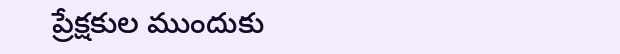ప్రేక్షకుల ముందుకు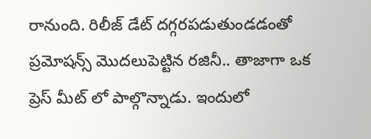రానుంది. రిలీజ్ డేట్ దగ్గరపడుతుండడంతో ప్రమోషన్స్ మొదలుపెట్టిన రజినీ.. తాజాగా ఒక ప్రెస్ మీట్ లో పాల్గొన్నాడు. ఇందులో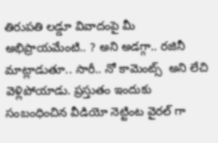తిరుపతి లడ్డూ వివాదంపై మీ అభిప్రాయమేంటి.. ? అని అడగ్గా.. రజినీ మాట్లాడుతూ.. సారీ.. నో కామెంట్స్  అని లేచి వెళ్లిపోయాడు. ప్రస్తుతం ఇందుకు సంబంధించిన వీడియో నెట్టింట వైరల్ గా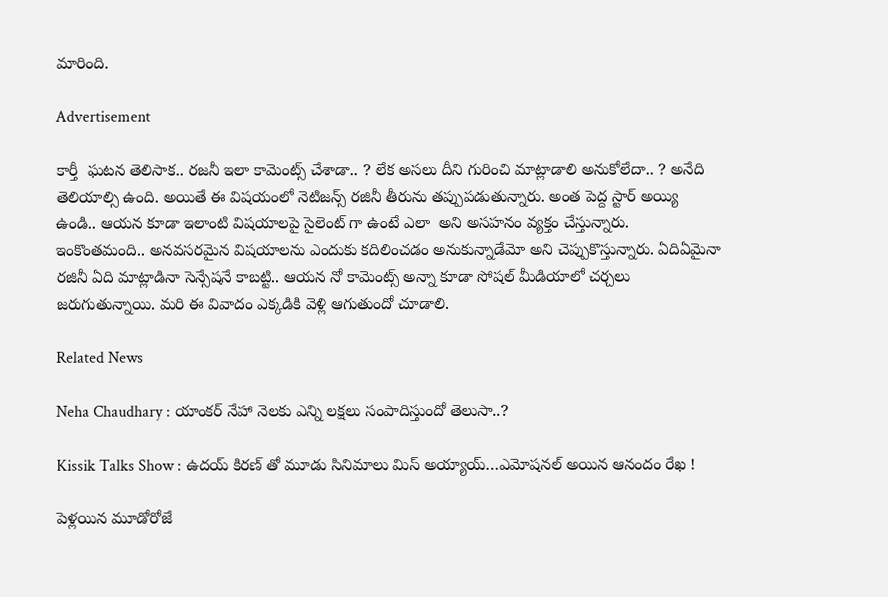మారింది.

Advertisement

కార్తీ  ఘటన తెలిసాక.. రజనీ ఇలా కామెంట్స్ చేశాడా.. ? లేక అసలు దీని గురించి మాట్లాడాలి అనుకోలేదా.. ? అనేది తెలియాల్సి ఉంది. అయితే ఈ విషయంలో నెటిజన్స్ రజినీ తీరును తప్పుపడుతున్నారు. అంత పెద్ద స్టార్ అయ్యి ఉండి.. ఆయన కూడా ఇలాంటి విషయాలపై సైలెంట్ గా ఉంటే ఎలా  అని అసహనం వ్యక్తం చేస్తున్నారు. ఇంకొంతమంది.. అనవసరమైన విషయాలను ఎందుకు కదిలించడం అనుకున్నాడేమో అని చెప్పుకొస్తున్నారు. ఏదిఏమైనా రజినీ ఏది మాట్లాడినా సెన్సేషనే కాబట్టి.. ఆయన నో కామెంట్స్ అన్నా కూడా సోషల్ మీడియాలో చర్చలు జరుగుతున్నాయి. మరి ఈ వివాదం ఎక్కడికి వెళ్లి ఆగుతుందో చూడాలి.

Related News

Neha Chaudhary : యాంకర్ నేహా నెలకు ఎన్ని లక్షలు సంపాదిస్తుందో తెలుసా..?

Kissik Talks Show : ఉదయ్ కిరణ్ తో మూడు సినిమాలు మిస్ అయ్యాయ్…ఎమోషనల్ అయిన ఆనందం రేఖ !

పెళ్లయిన మూడోరోజే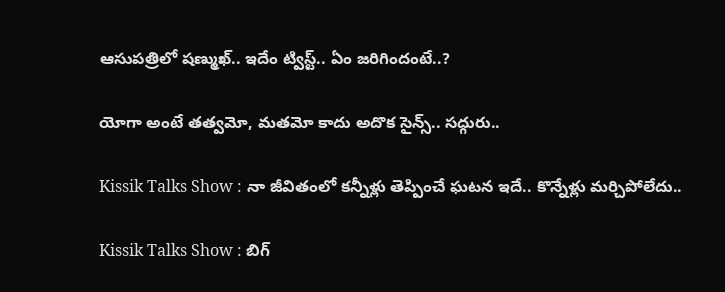ఆసుపత్రిలో షణ్ముఖ్.. ఇదేం ట్విస్ట్.. ఏం జరిగిందంటే..?

యోగా అంటే తత్వమో, మతమో కాదు అదొక సైన్స్.. సద్గురు..

Kissik Talks Show : నా జీవితంలో కన్నీళ్లు తెప్పించే ఘటన ఇదే.. కొన్నేళ్లు మర్చిపోలేదు..

Kissik Talks Show : బిగ్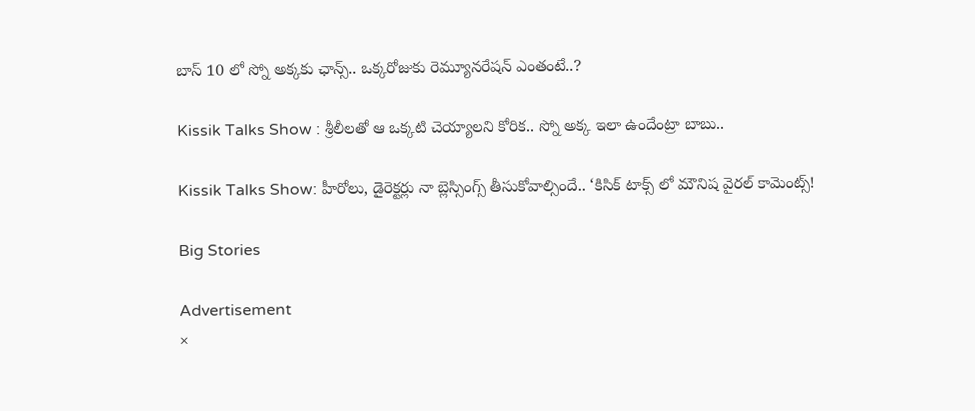బాస్ 10 లో స్నో అక్కకు ఛాన్స్.. ఒక్కరోజుకు రెమ్యూనరేషన్ ఎంతంటే..?

Kissik Talks Show : శ్రీలీలతో ఆ ఒక్కటి చెయ్యాలని కోరిక.. స్నో అక్క ఇలా ఉందేంట్రా బాబు..

Kissik Talks Show: హీరోలు, డైరెక్టర్లు నా బ్లెస్సింగ్స్ తీసుకోవాల్సిందే.. ‘కిసిక్ టాక్స్ లో మౌనిష వైరల్ కామెంట్స్!

Big Stories

Advertisement
×